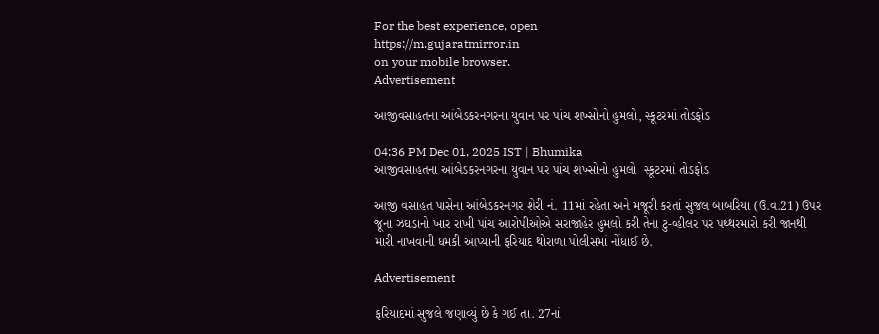For the best experience, open
https://m.gujaratmirror.in
on your mobile browser.
Advertisement

આજીવસાહતના આંબેડકરનગરના યુવાન પર પાંચ શખ્સોનો હુમલો, સ્કૂટરમાં તોડફોડ

04:36 PM Dec 01, 2025 IST | Bhumika
આજીવસાહતના આંબેડકરનગરના યુવાન પર પાંચ શખ્સોનો હુમલો  સ્કૂટરમાં તોડફોડ

આજી વસાહત પાસેના આંબેડકરનગર શેરી નં. 11માં રહેતા અને મજૂરી કરતાં સુજલ બાબરિયા (ઉ.વ.21) ઉપર જૂના ઝઘડાનો ખાર રાખી પાંચ આરોપીઓએ સરાજાહેર હુમલો કરી તેના ટુ-વ્હીલર પર પથ્થરમારો કરી જાનથી મારી નાખવાની ધમકી આપ્યાની ફરિયાદ થોરાળા પોલીસમાં નોંધાઈ છે.

Advertisement

ફરિયાદમાં સુજલે જણાવ્યું છે કે ગઈ તા. 27નાં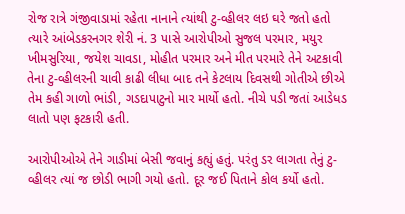રોજ રાત્રે ગંજીવાડામાં રહેતા નાનાને ત્યાંથી ટુ-વ્હીલર લઇ ઘરે જતો હતો ત્યારે આંબેડકરનગર શેરી નં. 3 પાસે આરોપીઓ સુજલ પરમાર, મયુર ખીમસુરિયા, જયેશ ચાવડા, મોહીત પરમાર અને મીત પરમારે તેને અટકાવી તેના ટુ-વ્હીલરની ચાવી કાઢી લીધા બાદ તને કેટલાય દિવસથી ગોતીએ છીએ તેમ કહી ગાળો ભાંડી, ગડદાપાટુનો માર માર્યો હતો. નીચે પડી જતાં આડેધડ લાતો પણ ફટકારી હતી.

આરોપીઓએ તેને ગાડીમાં બેસી જવાનું કહ્યું હતું. પરંતુ ડર લાગતા તેનું ટુ-વ્હીલર ત્યાં જ છોડી ભાગી ગયો હતો. દૂર જઈ પિતાને કોલ કર્યો હતો.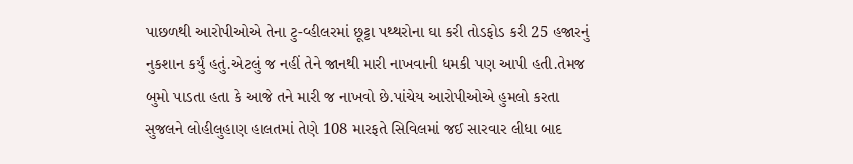પાછળથી આરોપીઓએ તેના ટુ-વ્હીલરમાં છૂટ્ટા પથ્થરોના ઘા કરી તોડફોડ કરી 25 હજારનું નુકશાન કર્યું હતું.એટલું જ નહીં તેને જાનથી મારી નાખવાની ધમકી પણ આપી હતી.તેમજ બુમો પાડતા હતા કે આજે તને મારી જ નાખવો છે.પાંચેય આરોપીઓએ હુમલો કરતા સુજલને લોહીલુહાણ હાલતમાં તેણે 108 મારફતે સિવિલમાં જઈ સારવાર લીધા બાદ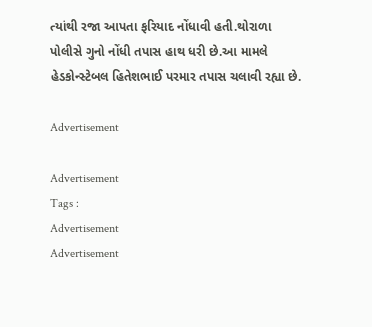ત્યાંથી રજા આપતા ફરિયાદ નોંધાવી હતી.થોરાળા પોલીસે ગુનો નોંધી તપાસ હાથ ધરી છે.આ મામલે હેડકોન્સ્ટેબલ હિતેશભાઈ પરમાર તપાસ ચલાવી રહ્યા છે.

Advertisement

Advertisement
Tags :
Advertisement
Advertisement